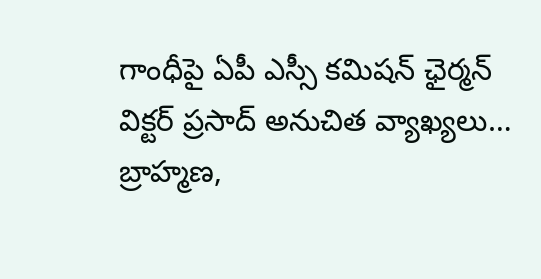గాంధీపై ఏపీ ఎస్సీ కమిషన్ ఛైర్మన్ విక్టర్ ప్రసాద్ అనుచిత వ్యాఖ్యలు… బ్రాహ్మణ,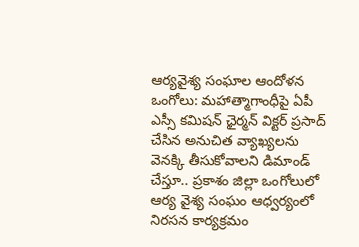ఆర్యవైశ్య సంఘాల ఆందోళన
ఒంగోలు: మహాత్మాగాంధీపై ఏపీ ఎస్సీ కమిషన్ ఛైర్మన్ విక్టర్ ప్రసాద్ చేసిన అనుచిత వ్యాఖ్యలను వెనక్కి తీసుకోవాలని డిమాండ్ చేస్తూ.. ప్రకాశం జిల్లా ఒంగోలులో ఆర్య వైశ్య సంఘం ఆధ్వర్యంలో నిరసన కార్యక్రమం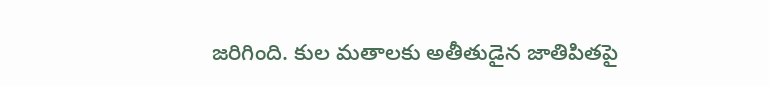జరిగింది. కుల మతాలకు అతీతుడైన జాతిపితపై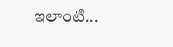ఇలాంటి...